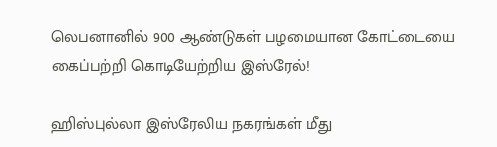லெபனானில் 900 ஆண்டுகள் பழமையான கோட்டையை கைப்பற்றி கொடியேற்றிய இஸ்ரேல்!

ஹிஸ்புல்லா இஸ்ரேலிய நகரங்கள் மீது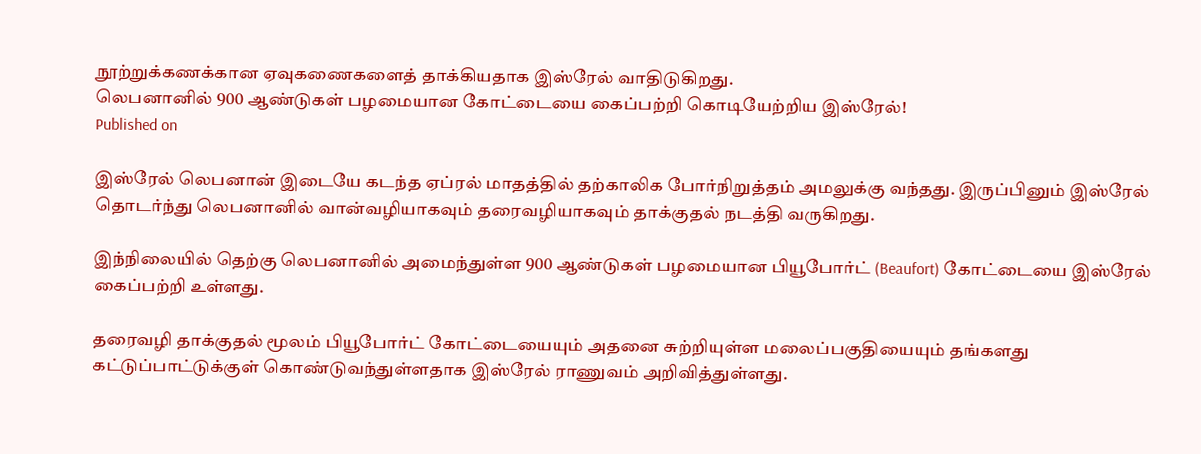நூற்றுக்கணக்கான ஏவுகணைகளைத் தாக்கியதாக இஸ்ரேல் வாதிடுகிறது.
லெபனானில் 900 ஆண்டுகள் பழமையான கோட்டையை கைப்பற்றி கொடியேற்றிய இஸ்ரேல்!
Published on

இஸ்ரேல் லெபனான் இடையே கடந்த ஏப்ரல் மாதத்தில் தற்காலிக போர்நிறுத்தம் அமலுக்கு வந்தது. இருப்பினும் இஸ்ரேல் தொடர்ந்து லெபனானில் வான்வழியாகவும் தரைவழியாகவும் தாக்குதல் நடத்தி வருகிறது.

இந்நிலையில் தெற்கு லெபனானில் அமைந்துள்ள 900 ஆண்டுகள் பழமையான பியூபோர்ட் (Beaufort) கோட்டையை இஸ்ரேல் கைப்பற்றி உள்ளது.

தரைவழி தாக்குதல் மூலம் பியூபோர்ட் கோட்டையையும் அதனை சுற்றியுள்ள மலைப்பகுதியையும் தங்களது கட்டுப்பாட்டுக்குள் கொண்டுவந்துள்ளதாக இஸ்ரேல் ராணுவம் அறிவித்துள்ளது.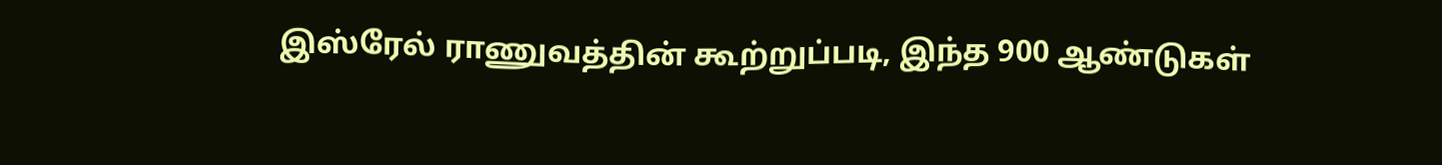இஸ்ரேல் ராணுவத்தின் கூற்றுப்படி, இந்த 900 ஆண்டுகள்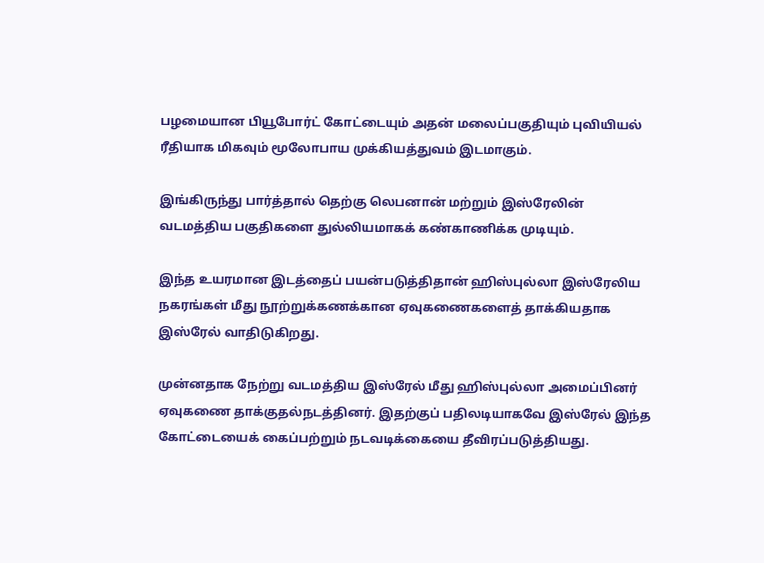பழமையான பியூபோர்ட் கோட்டையும் அதன் மலைப்பகுதியும் புவியியல் ரீதியாக மிகவும் மூலோபாய முக்கியத்துவம் இடமாகும்.

இங்கிருந்து பார்த்தால் தெற்கு லெபனான் மற்றும் இஸ்ரேலின் வடமத்திய பகுதிகளை துல்லியமாகக் கண்காணிக்க முடியும்.

இந்த உயரமான இடத்தைப் பயன்படுத்திதான் ஹிஸ்புல்லா இஸ்ரேலிய நகரங்கள் மீது நூற்றுக்கணக்கான ஏவுகணைகளைத் தாக்கியதாக இஸ்ரேல் வாதிடுகிறது.

முன்னதாக நேற்று வடமத்திய இஸ்ரேல் மீது ஹிஸ்புல்லா அமைப்பினர் ஏவுகணை தாக்குதல்நடத்தினர். இதற்குப் பதிலடியாகவே இஸ்ரேல் இந்த கோட்டையைக் கைப்பற்றும் நடவடிக்கையை தீவிரப்படுத்தியது.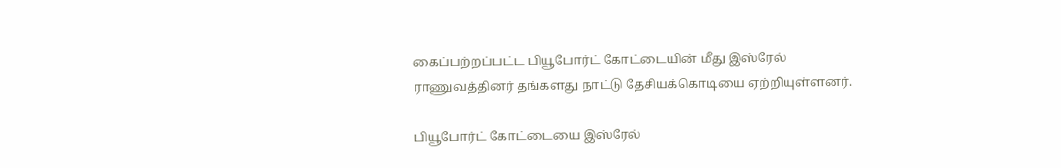கைப்பற்றப்பட்ட பியூபோர்ட் கோட்டையின் மீது இஸ்ரேல் ராணுவத்தினர் தங்களது நாட்டு தேசியக்கொடியை ஏற்றியுள்ளனர்.

பியூபோர்ட் கோட்டையை இஸ்ரேல்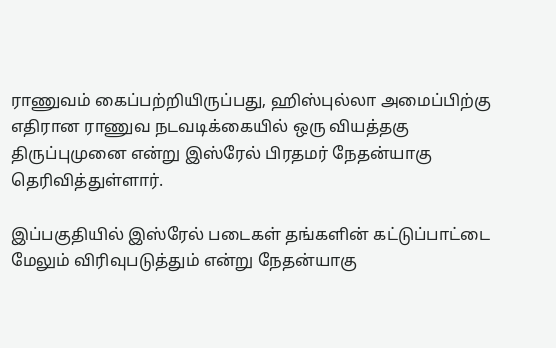ராணுவம் கைப்பற்றியிருப்பது, ஹிஸ்புல்லா அமைப்பிற்கு எதிரான ராணுவ நடவடிக்கையில் ஒரு வியத்தகு திருப்புமுனை என்று இஸ்ரேல் பிரதமர் நேதன்யாகு தெரிவித்துள்ளார்.

இப்பகுதியில் இஸ்ரேல் படைகள் தங்களின் கட்டுப்பாட்டை மேலும் விரிவுபடுத்தும் என்று நேதன்யாகு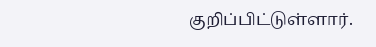குறிப்பிட்டுள்ளார்.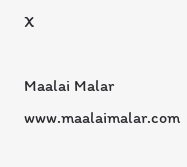X

Maalai Malar
www.maalaimalar.com